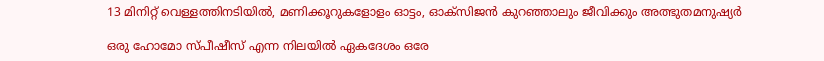13 മിനിറ്റ് വെള്ളത്തിനടിയിൽ, മണിക്കൂറുകളോളം ഓട്ടം, ഓക്സിജൻ കുറഞ്ഞാലും ജീവിക്കും അത്ഭുതമനുഷ്യർ

ഒരു ഹോമോ സ്പീഷീസ് എന്ന നിലയിൽ ഏകദേശം ഒരേ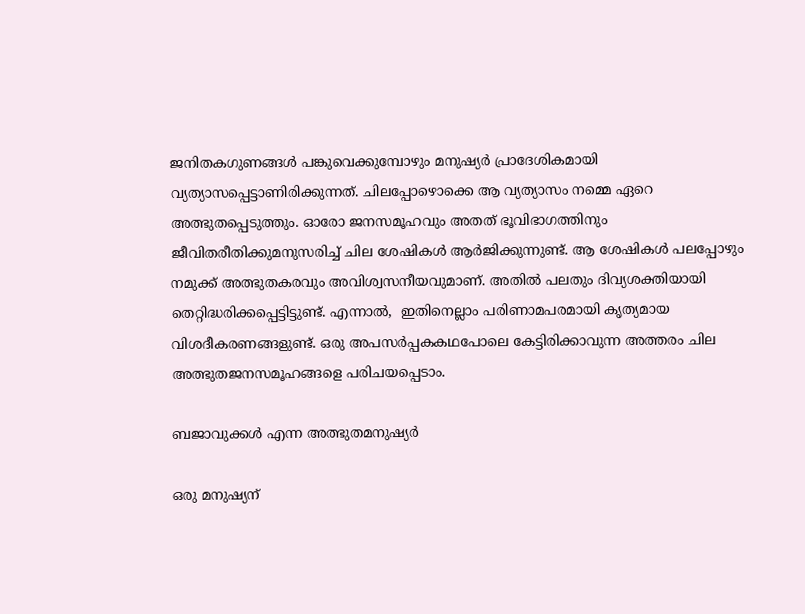ജനിതകഗുണങ്ങൾ പങ്കുവെക്കുമ്പോഴും മനുഷ്യർ പ്രാദേശികമായി വ്യത്യാസപ്പെട്ടാണിരിക്കുന്നത്. ചിലപ്പോഴൊക്കെ ആ വ്യത്യാസം നമ്മെ ഏറെ അത്ഭുതപ്പെടുത്തും. ഓരോ ജനസമൂഹവും അതത് ഭൂവിഭാഗത്തിനും ജീവിതരീതിക്കുമനുസരിച്ച് ചില ശേഷികൾ ആർജിക്കുന്നുണ്ട്. ആ ശേഷികൾ പലപ്പോഴും നമുക്ക് അത്ഭുതകരവും അവിശ്വസനീയവുമാണ്. അതിൽ പലതും ദിവ്യശക്തിയായി തെറ്റിദ്ധരിക്കപ്പെട്ടിട്ടുണ്ട്. എന്നാൽ,  ഇതിനെല്ലാം പരിണാമപരമായി കൃത്യമായ വിശദീകരണങ്ങളുണ്ട്. ഒരു അപസർപ്പകകഥപോലെ കേട്ടിരിക്കാവുന്ന അത്തരം ചില അത്ഭുതജനസമൂഹങ്ങളെ പരിചയപ്പെടാം.

ബജാവുക്കൾ എന്ന അത്ഭുതമനുഷ്യർ

ഒരു മനുഷ്യന്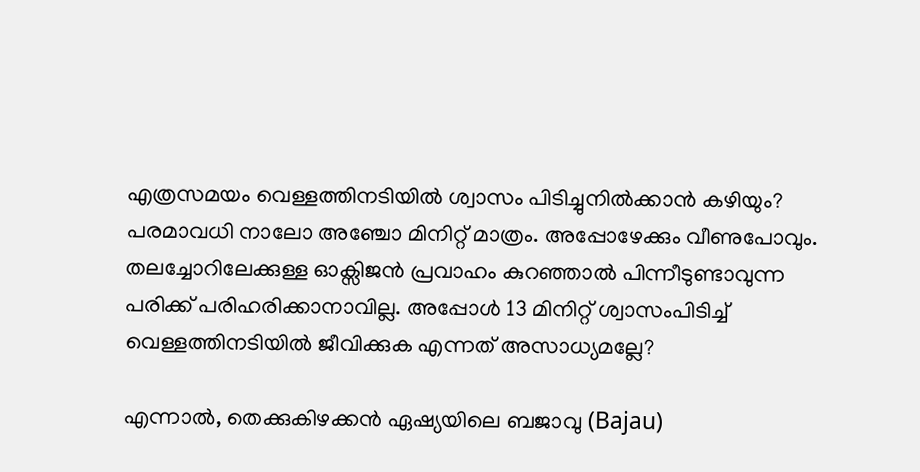എത്രസമയം വെള്ളത്തിനടിയിൽ ശ്വാസം പിടിച്ചുനിൽക്കാൻ കഴിയും? പരമാവധി നാലോ അഞ്ചോ മിനിറ്റ് മാത്രം. അപ്പോഴേക്കും വീണുപോവും. തലച്ചോറിലേക്കുള്ള ഓക്സിജൻ പ്രവാഹം കുറഞ്ഞാൽ പിന്നീടുണ്ടാവുന്ന പരിക്ക് പരിഹരിക്കാനാവില്ല. അപ്പോൾ 13 മിനിറ്റ് ശ്വാസംപിടിച്ച് വെള്ളത്തിനടിയിൽ ജീവിക്കുക എന്നത് അസാധ്യമല്ലേ?

എന്നാൽ, തെക്കുകിഴക്കൻ ഏഷ്യയിലെ ബജാവു (Bajau)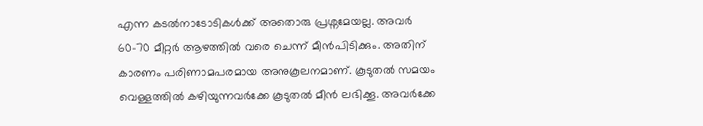എന്ന കടൽനാടോടികൾക്ക് അതൊരു പ്രശ്നമേയല്ല. അവർ 60-70 മീറ്റർ ആഴത്തിൽ വരെ ചെന്ന് മീൻപിടിക്കും. അതിന് കാരണം പരിണാമപരമായ അനുകൂലനമാണ്. കൂടുതൽ സമയം വെള്ളത്തിൽ കഴിയുന്നവർക്കേ കൂടുതൽ മീൻ ലഭിക്കൂ. അവർക്കേ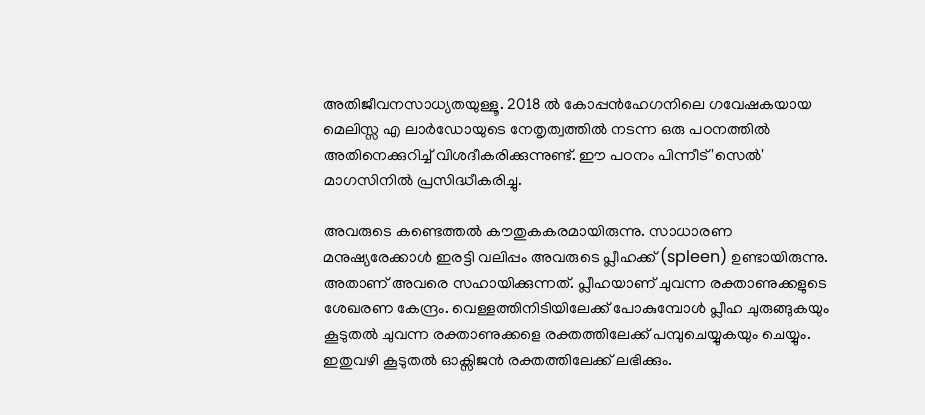അതിജീവനസാധ്യതയുള്ളൂ. 2018 ൽ കോപ്പൻഹേഗനിലെ ഗവേഷകയായ മെലിസ്സ എ ലാർഡോയുടെ നേതൃത്വത്തിൽ നടന്ന ഒരു പഠനത്തിൽ അതിനെക്കുറിച്ച് വിശദീകരിക്കുന്നുണ്ട്. ഈ പഠനം പിന്നീട് 'സെൽ' മാഗസിനിൽ പ്രസിദ്ധീകരിച്ചു.

അവരുടെ കണ്ടെത്തൽ കൗതുകകരമായിരുന്നു. സാധാരണ മനുഷ്യരേക്കാൾ ഇരട്ടി വലിപ്പം അവരുടെ പ്ലീഹക്ക് (spleen) ഉണ്ടായിരുന്നു. അതാണ് അവരെ സഹായിക്കുന്നത്. പ്ലീഹയാണ് ചുവന്ന രക്താണുക്കളുടെ ശേഖരണ കേന്ദ്രം. വെള്ളത്തിനിടിയിലേക്ക് പോകുമ്പോൾ പ്ലീഹ ചുരുങ്ങുകയും കൂടുതൽ ചുവന്ന രക്താണുക്കളെ രക്തത്തിലേക്ക് പമ്പുചെയ്യുകയും ചെയ്യും. ഇതുവഴി കൂടുതൽ ഓക്സിജൻ രക്തത്തിലേക്ക് ലഭിക്കും.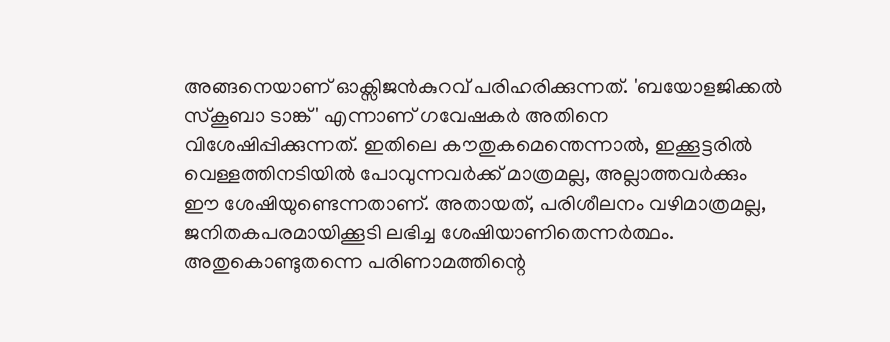അങ്ങനെയാണ് ഓക്സിജൻകുറവ് പരിഹരിക്കുന്നത്. 'ബയോളജിക്കൽ സ്‌കൂബാ ടാങ്ക്' എന്നാണ് ഗവേഷകർ അതിനെ വിശേഷിപ്പിക്കുന്നത്. ഇതിലെ കൗതുകമെന്തെന്നാൽ, ഇക്കൂട്ടരിൽ വെള്ളത്തിനടിയിൽ പോവുന്നവർക്ക് മാത്രമല്ല, അല്ലാത്തവർക്കും ഈ ശേഷിയുണ്ടെന്നതാണ്. അതായത്, പരിശീലനം വഴിമാത്രമല്ല, ജനിതകപരമായിക്കൂടി ലഭിച്ച ശേഷിയാണിതെന്നർത്ഥം. അതുകൊണ്ടുതന്നെ പരിണാമത്തിന്റെ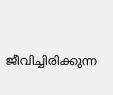ജീവിച്ചിരിക്കുന്ന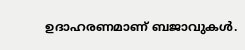ഉദാഹരണമാണ് ബജാവുകൾ.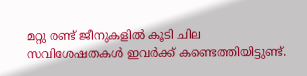മറ്റു രണ്ട് ജീനുകളിൽ കൂടി ചില സവിശേഷതകൾ ഇവർക്ക് കണ്ടെത്തിയിട്ടുണ്ട്.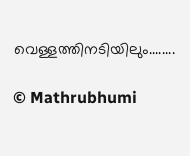വെള്ളത്തിനടിയിലും........

© Mathrubhumi